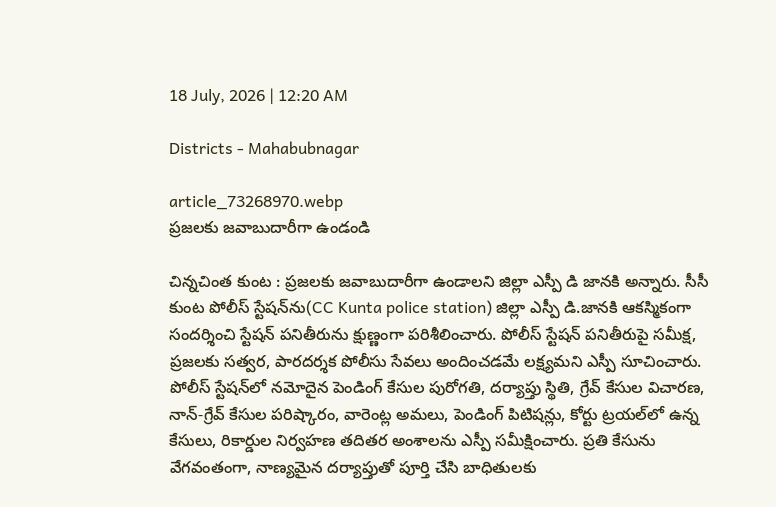18 July, 2026 | 12:20 AM

Districts - Mahabubnagar

article_73268970.webp
ప్రజలకు జవాబుదారీగా ఉండండి

చిన్నచింత కుంట : ప్రజలకు జవాబుదారీగా ఉండాలని జిల్లా ఎస్పీ డి జానకి అన్నారు. సీసీ కుంట పోలీస్ స్టేషన్‌ను(CC Kunta police station) జిల్లా ఎస్పీ డి.జానకి ఆకస్మికంగా సందర్శించి స్టేషన్ పనితీరును క్షుణ్ణంగా పరిశీలించారు. పోలీస్ స్టేషన్ పనితీరుపై సమీక్ష, ప్రజలకు సత్వర, పారదర్శక పోలీసు సేవలు అందించడమే లక్ష్యమని ఎస్పీ సూచించారు. పోలీస్ స్టేషన్‌లో నమోదైన పెండింగ్ కేసుల పురోగతి, దర్యాప్తు స్థితి, గ్రేవ్ కేసుల విచారణ, నాన్-గ్రేవ్ కేసుల పరిష్కారం, వారెంట్ల అమలు, పెండింగ్ పిటిషన్లు, కోర్టు ట్రయల్‌లో ఉన్న కేసులు, రికార్డుల నిర్వహణ తదితర అంశాలను ఎస్పీ సమీక్షించారు. ప్రతి కేసును వేగవంతంగా, నాణ్యమైన దర్యాప్తుతో పూర్తి చేసి బాధితులకు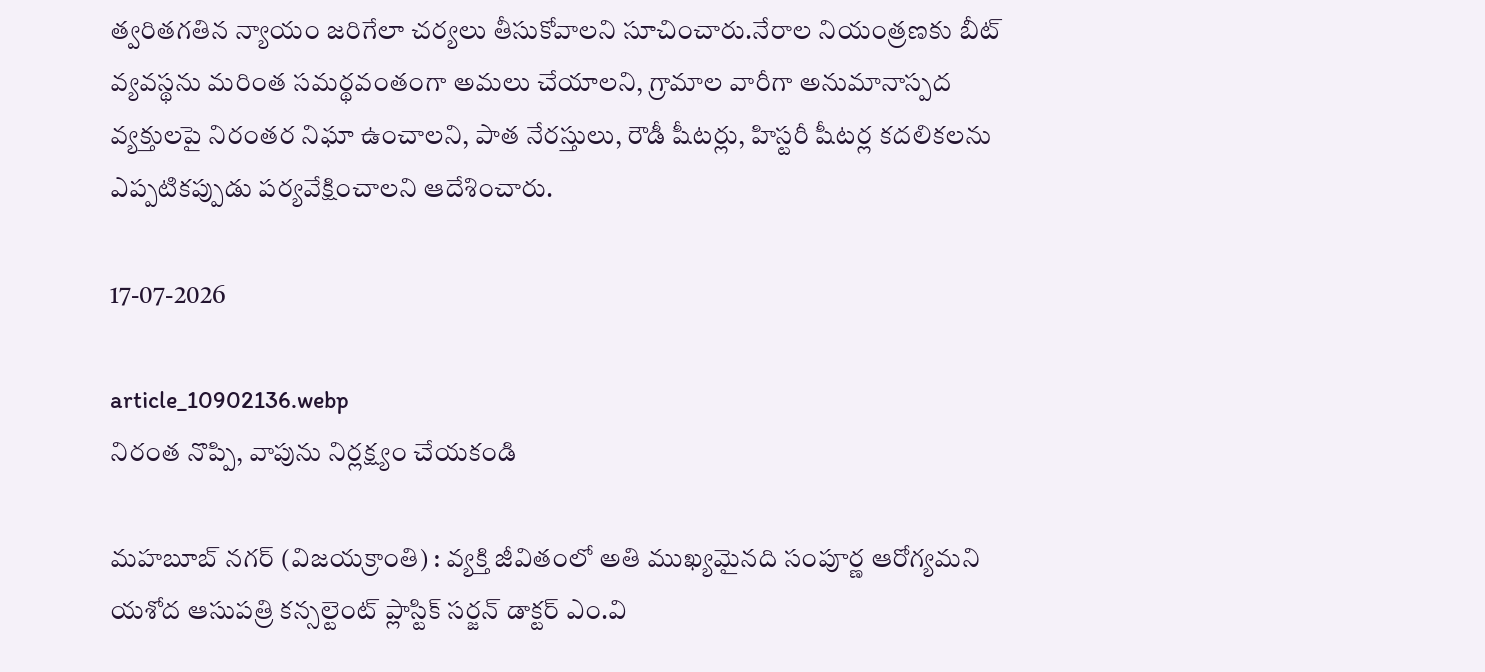త్వరితగతిన న్యాయం జరిగేలా చర్యలు తీసుకోవాలని సూచించారు.నేరాల నియంత్రణకు బీట్ వ్యవస్థను మరింత సమర్థవంతంగా అమలు చేయాలని, గ్రామాల వారీగా అనుమానాస్పద వ్యక్తులపై నిరంతర నిఘా ఉంచాలని, పాత నేరస్తులు, రౌడీ షీటర్లు, హిస్టరీ షీటర్ల కదలికలను ఎప్పటికప్పుడు పర్యవేక్షించాలని ఆదేశించారు.

17-07-2026

article_10902136.webp
నిరంత నొప్పి, వాపును నిర్లక్ష్యం చేయకండి

మహబూబ్ నగర్ (విజయక్రాంతి) : వ్యక్తి జీవితంలో అతి ముఖ్యమైనది సంపూర్ణ ఆరోగ్యమని యశోద ఆసుపత్రి కన్సల్టెంట్ ప్లాస్టిక్ సర్జన్ డాక్టర్ ఎం.వి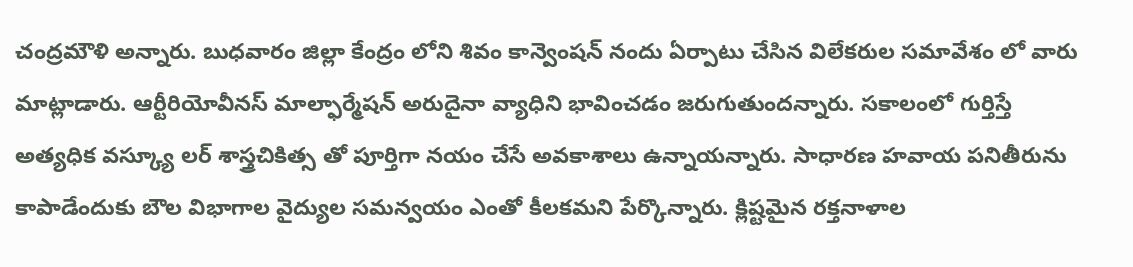చంద్రమౌళి అన్నారు. బుధవారం జిల్లా కేంద్రం లోని శివం కాన్వెంషన్ నందు ఏర్పాటు చేసిన విలేకరుల సమావేశం లో వారు మాట్లాడారు. ఆర్టీరియోవీనస్ మాల్ఫార్మేషన్ అరుదైనా వ్యాధిని భావించడం జరుగుతుందన్నారు. సకాలంలో గుర్తిస్తే అత్యధిక వస్క్యూ లర్ శాస్త్రచికిత్స తో పూర్తిగా నయం చేసే అవకాశాలు ఉన్నాయన్నారు. సాధారణ హవాయ పనితీరును కాపాడేందుకు బౌల విభాగాల వైద్యుల సమన్వయం ఎంతో కీలకమని పేర్కొన్నారు. క్లిష్టమైన రక్తనాళాల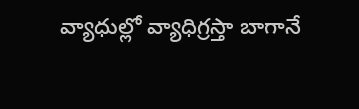వ్యాధుల్లో వ్యాధిగ్రస్తా బాగానే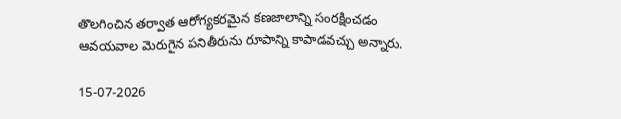తొలగించిన తర్వాత ఆరోగ్యకరమైన కణజాలాన్ని సంరక్షించడం ఆవయవాల మెరుగైన పనితీరును రూపాన్ని కాపాడవచ్చు అన్నారు.

15-07-2026